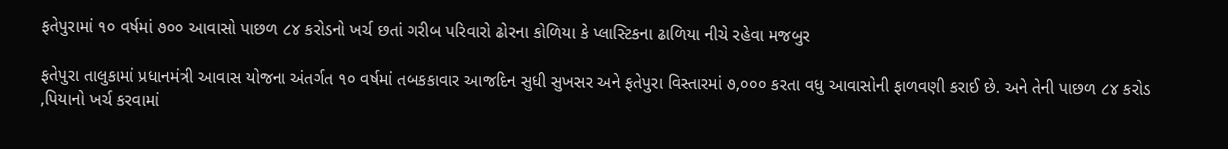ફતેપુરામાં ૧૦ વર્ષમાં ૭૦૦ આવાસો પાછળ ૮૪ કરોડનો ખર્ચ છતાં ગરીબ પરિવારો ઢોરના કોળિયા કે પ્લાસ્ટિકના ઢાળિયા નીચે રહેવા મજબુર

ફતેપુરા તાલુકામાં પ્રધાનમંત્રી આવાસ યોજના અંતર્ગત ૧૦ વર્ષમાં તબકકાવાર આજદિન સુધી સુખસર અને ફતેપુરા વિસ્તારમાં ૭,૦૦૦ કરતા વધુ આવાસોની ફાળવણી કરાઈ છે. અને તેની પાછળ ૮૪ કરોડ ‚પિયાનો ખર્ચ કરવામાં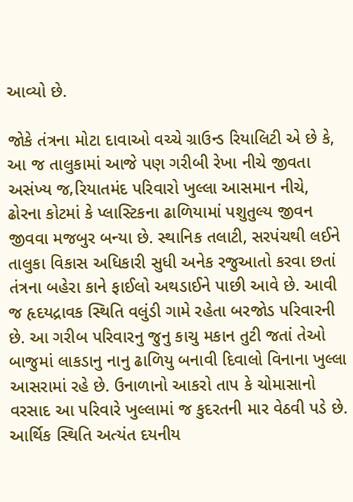આવ્યો છે.

જોકે તંત્રના મોટા દાવાઓ વચ્ચે ગ્રાઉન્ડ રિયાલિટી એ છે કે, આ જ તાલુકામાં આજે પણ ગરીબી રેખા નીચે જીવતા અસંખ્ય જ‚રિયાતમંદ પરિવારો ખુલ્લા આસમાન નીચે, ઢોરના કોટમાં કે પ્લાસ્ટિકના ઢાળિયામાં પશુતુલ્ય જીવન જીવવા મજબુર બન્યા છે. સ્થાનિક તલાટી, સરપંચથી લઈને તાલુકા વિકાસ અધિકારી સુધી અનેક રજુઆતો કરવા છતાં તંત્રના બહેરા કાને ફાઈલો અથડાઈને પાછી આવે છે. આવી જ હૃદયદ્રાવક સ્થિતિ વલુંડી ગામે રહેતા બરજોડ પરિવારની છે. આ ગરીબ પરિવારનુ જુનુ કાચુ મકાન તુટી જતાં તેઓ બાજુમાં લાકડાનુ નાનુ ઢાળિયુ બનાવી દિવાલો વિનાના ખુલ્લા આસરામાં રહે છે. ઉનાળાનો આકરો તાપ કે ચોમાસાનો વરસાદ આ પરિવારે ખુલ્લામાં જ કુદરતની માર વેઠવી પડે છે. આર્થિક સ્થિતિ અત્યંત દયનીય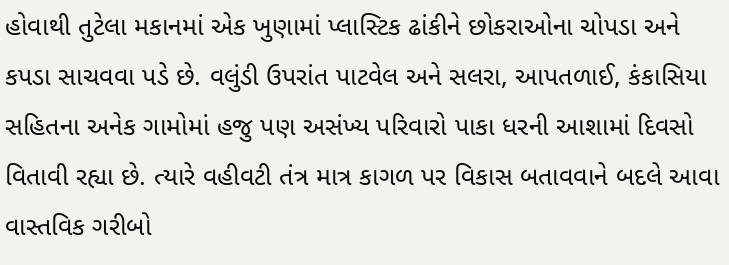હોવાથી તુટેલા મકાનમાં એક ખુણામાં પ્લાસ્ટિક ઢાંકીને છોકરાઓના ચોપડા અને કપડા સાચવવા પડે છે. વલુંડી ઉપરાંત પાટવેલ અને સલરા, આપતળાઈ, કંકાસિયા સહિતના અનેક ગામોમાં હજુ પણ અસંખ્ય પરિવારો પાકા ધરની આશામાં દિવસો વિતાવી રહ્યા છે. ત્યારે વહીવટી તંત્ર માત્ર કાગળ પર વિકાસ બતાવવાને બદલે આવા વાસ્તવિક ગરીબો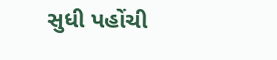સુધી પહોંચી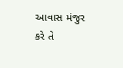આવાસ મંજુર કરે તે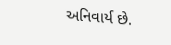અનિવાર્ય છે.